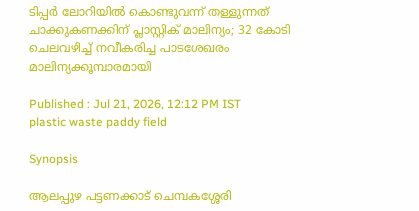ടിപ്പർ ലോറിയിൽ കൊണ്ടുവന്ന് തള്ളുന്നത് ചാക്കുകണക്കിന് പ്ലാസ്റ്റിക് മാലിന്യം; 32 കോടി ചെലവഴിച്ച് നവീകരിച്ച പാടശേഖരം മാലിന്യക്കൂമ്പാരമായി

Published : Jul 21, 2026, 12:12 PM IST
plastic waste paddy field

Synopsis

ആലപ്പുഴ പട്ടണക്കാട് ചെമ്പകശ്ശേരി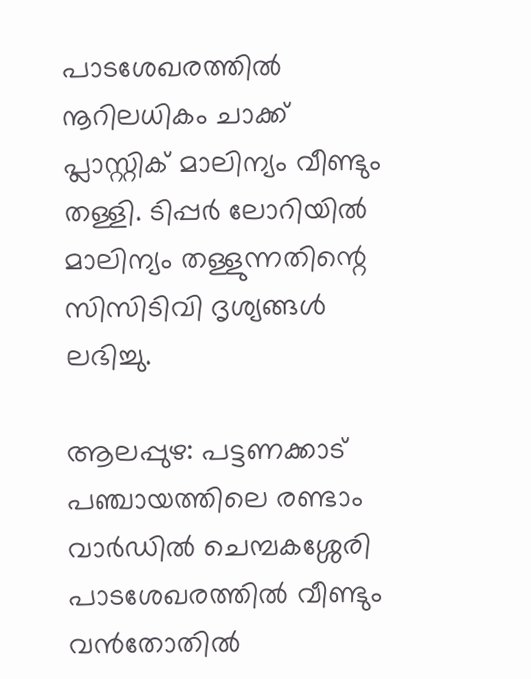പാടശേഖരത്തിൽ നൂറിലധികം ചാക്ക് പ്ലാസ്റ്റിക് മാലിന്യം വീണ്ടും തള്ളി. ടിപ്പർ ലോറിയിൽ മാലിന്യം തള്ളുന്നതിന്റെ സിസിടിവി ദൃശ്യങ്ങൾ ലഭിച്ചു.

ആലപ്പുഴ: പട്ടണക്കാട് പഞ്ചായത്തിലെ രണ്ടാം വാർഡിൽ ചെമ്പകശ്ശേരി പാടശേഖരത്തിൽ വീണ്ടും വൻതോതിൽ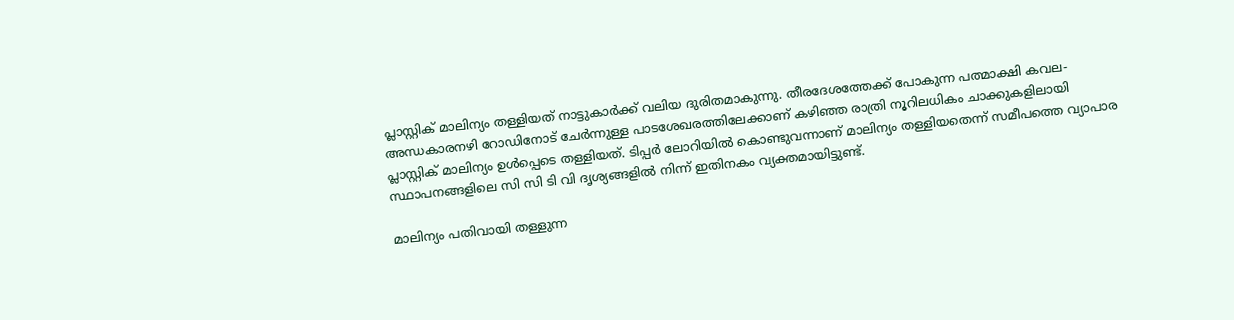പ്ലാസ്റ്റിക് മാലിന്യം തള്ളിയത് നാട്ടുകാർക്ക് വലിയ ദുരിതമാകുന്നു. തീരദേശത്തേക്ക് പോകുന്ന പത്മാക്ഷി കവല-അന്ധകാരനഴി റോഡിനോട് ചേർന്നുള്ള പാടശേഖരത്തിലേക്കാണ് കഴിഞ്ഞ രാത്രി നൂറിലധികം ചാക്കുകളിലായി പ്ലാസ്റ്റിക് മാലിന്യം ഉൾപ്പെടെ തള്ളിയത്. ടിപ്പർ ലോറിയിൽ കൊണ്ടുവന്നാണ് മാലിന്യം തള്ളിയതെന്ന് സമീപത്തെ വ്യാപാര സ്ഥാപനങ്ങളിലെ സി സി ടി വി ദൃശ്യങ്ങളിൽ നിന്ന് ഇതിനകം വ്യക്തമായിട്ടുണ്ട്.

മാലിന്യം പതിവായി തള്ളുന്ന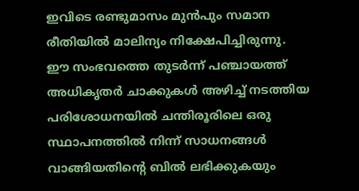ഇവിടെ രണ്ടുമാസം മുൻപും സമാന രീതിയിൽ മാലിന്യം നിക്ഷേപിച്ചിരുന്നു. ഈ സംഭവത്തെ തുടർന്ന് പഞ്ചായത്ത് അധികൃതർ ചാക്കുകൾ അഴിച്ച് നടത്തിയ പരിശോധനയിൽ ചന്തിരൂരിലെ ഒരു സ്ഥാപനത്തിൽ നിന്ന് സാധനങ്ങൾ വാങ്ങിയതിന്റെ ബിൽ ലഭിക്കുകയും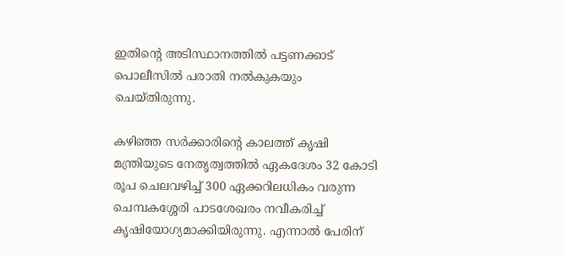ഇതിന്റെ അടിസ്ഥാനത്തിൽ പട്ടണക്കാട് പൊലീസിൽ പരാതി നൽകുകയും ചെയ്തിരുന്നു.

കഴിഞ്ഞ സർക്കാരിന്റെ കാലത്ത് കൃഷി മന്ത്രിയുടെ നേതൃത്വത്തിൽ ഏകദേശം 32 കോടി രൂപ ചെലവഴിച്ച് 300 ഏക്കറിലധികം വരുന്ന ചെമ്പകശ്ശേരി പാടശേഖരം നവീകരിച്ച് കൃഷിയോഗ്യമാക്കിയിരുന്നു. എന്നാൽ പേരിന്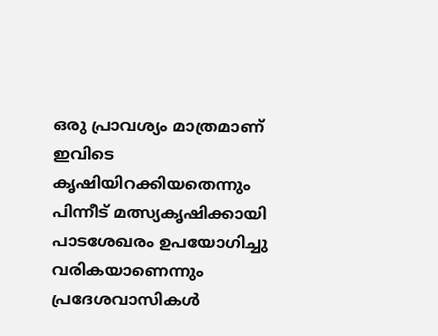ഒരു പ്രാവശ്യം മാത്രമാണ് ഇവിടെ കൃഷിയിറക്കിയതെന്നും പിന്നീട് മത്സ്യകൃഷിക്കായി പാടശേഖരം ഉപയോഗിച്ചു വരികയാണെന്നും പ്രദേശവാസികൾ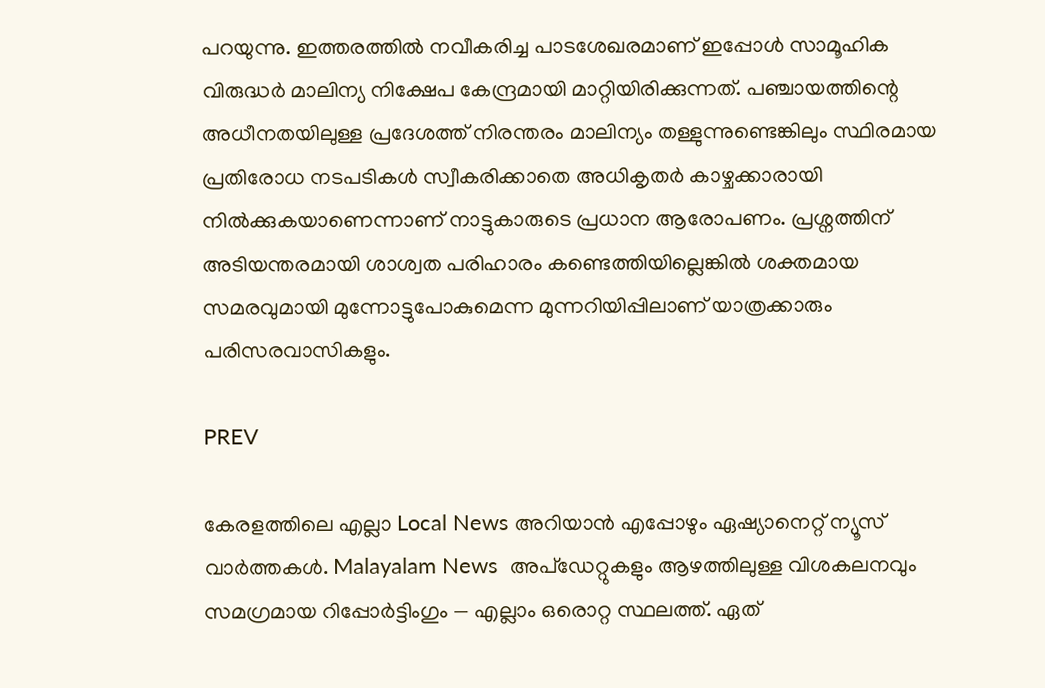പറയുന്നു. ഇത്തരത്തിൽ നവീകരിച്ച പാടശേഖരമാണ് ഇപ്പോൾ സാമൂഹിക വിരുദ്ധർ മാലിന്യ നിക്ഷേപ കേന്ദ്രമായി മാറ്റിയിരിക്കുന്നത്. പഞ്ചായത്തിന്റെ അധീനതയിലുള്ള പ്രദേശത്ത് നിരന്തരം മാലിന്യം തള്ളുന്നുണ്ടെങ്കിലും സ്ഥിരമായ പ്രതിരോധ നടപടികൾ സ്വീകരിക്കാതെ അധികൃതർ കാഴ്ചക്കാരായി നിൽക്കുകയാണെന്നാണ് നാട്ടുകാരുടെ പ്രധാന ആരോപണം. പ്രശ്നത്തിന് അടിയന്തരമായി ശാശ്വത പരിഹാരം കണ്ടെത്തിയില്ലെങ്കിൽ ശക്തമായ സമരവുമായി മുന്നോട്ടുപോകുമെന്ന മുന്നറിയിപ്പിലാണ് യാത്രക്കാരും പരിസരവാസികളും.

PREV

കേരളത്തിലെ എല്ലാ Local News അറിയാൻ എപ്പോഴും ഏഷ്യാനെറ്റ് ന്യൂസ് വാർത്തകൾ. Malayalam News  അപ്‌ഡേറ്റുകളും ആഴത്തിലുള്ള വിശകലനവും സമഗ്രമായ റിപ്പോർട്ടിംഗും — എല്ലാം ഒരൊറ്റ സ്ഥലത്ത്. ഏത്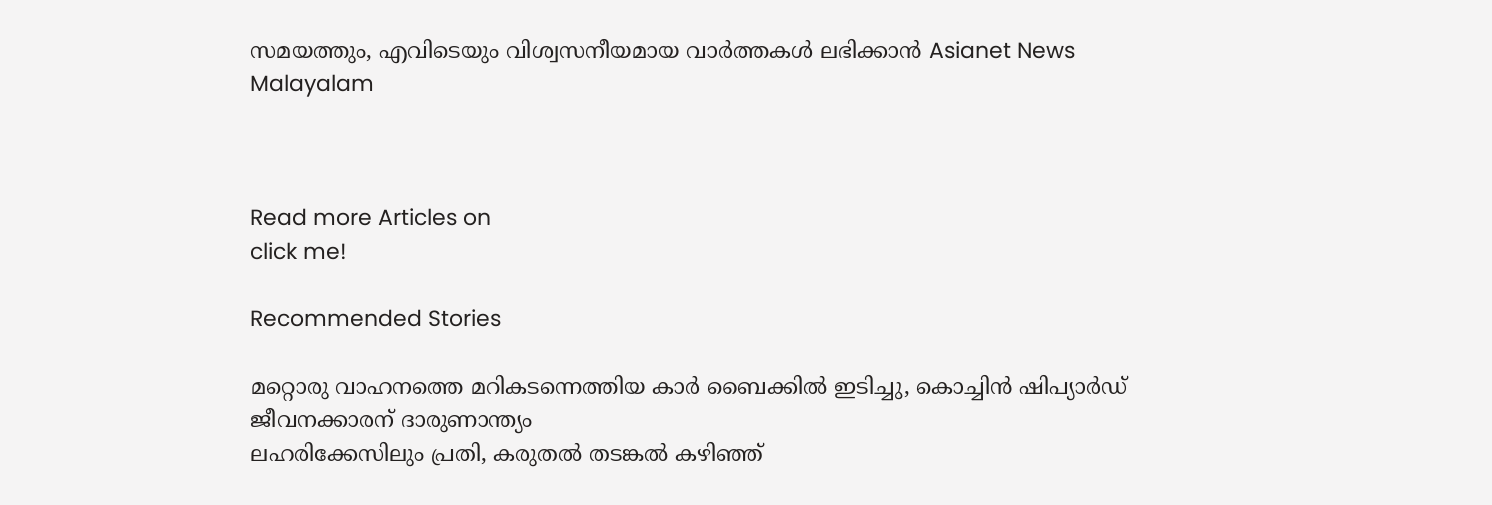സമയത്തും, എവിടെയും വിശ്വസനീയമായ വാർത്തകൾ ലഭിക്കാൻ Asianet News Malayalam



Read more Articles on
click me!

Recommended Stories

മറ്റൊരു വാഹനത്തെ മറികടന്നെത്തിയ കാർ ബൈക്കിൽ ഇടിച്ചു, കൊച്ചിൻ ഷിപ്യാർഡ് ജീവനക്കാരന് ദാരുണാന്ത്യം
ലഹരിക്കേസിലും പ്രതി, കരുതൽ തടങ്കൽ കഴിഞ്ഞ്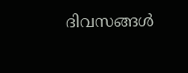ദിവസങ്ങൾ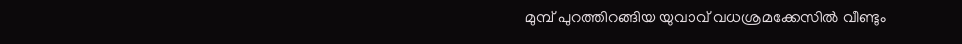മുമ്പ് പുറത്തിറങ്ങിയ യുവാവ് വധശ്രമക്കേസിൽ വീണ്ടും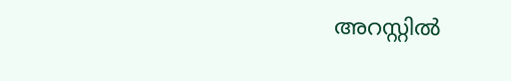അറസ്റ്റിൽ